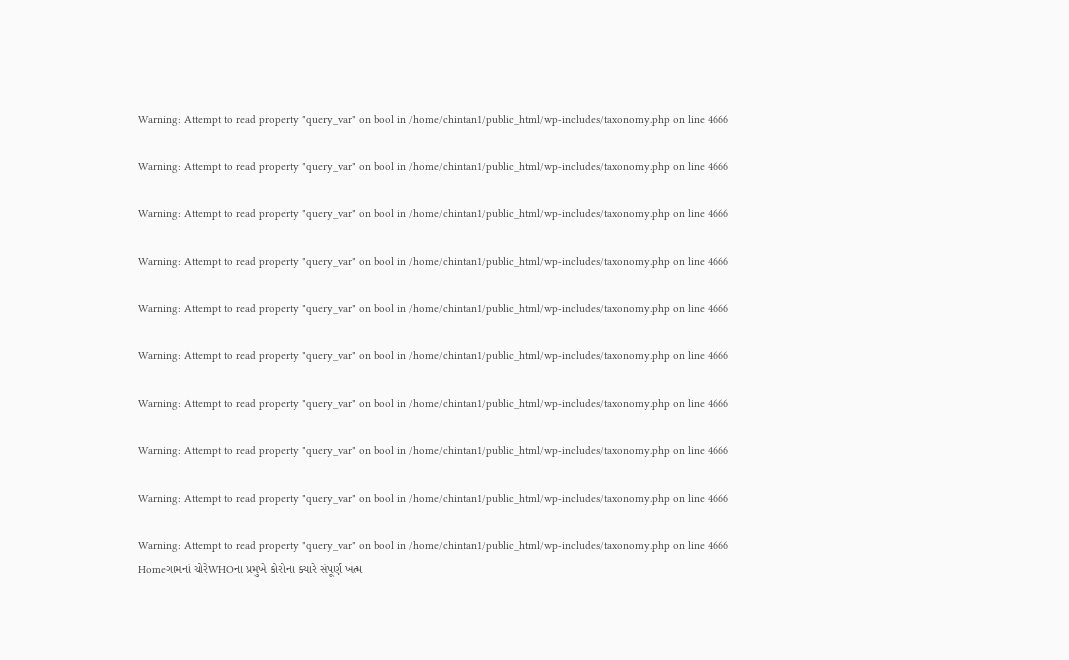Warning: Attempt to read property "query_var" on bool in /home/chintan1/public_html/wp-includes/taxonomy.php on line 4666

Warning: Attempt to read property "query_var" on bool in /home/chintan1/public_html/wp-includes/taxonomy.php on line 4666

Warning: Attempt to read property "query_var" on bool in /home/chintan1/public_html/wp-includes/taxonomy.php on line 4666

Warning: Attempt to read property "query_var" on bool in /home/chintan1/public_html/wp-includes/taxonomy.php on line 4666

Warning: Attempt to read property "query_var" on bool in /home/chintan1/public_html/wp-includes/taxonomy.php on line 4666

Warning: Attempt to read property "query_var" on bool in /home/chintan1/public_html/wp-includes/taxonomy.php on line 4666

Warning: Attempt to read property "query_var" on bool in /home/chintan1/public_html/wp-includes/taxonomy.php on line 4666

Warning: Attempt to read property "query_var" on bool in /home/chintan1/public_html/wp-includes/taxonomy.php on line 4666

Warning: Attempt to read property "query_var" on bool in /home/chintan1/public_html/wp-includes/taxonomy.php on line 4666

Warning: Attempt to read property "query_var" on bool in /home/chintan1/public_html/wp-includes/taxonomy.php on line 4666
Homeગામનાં ચોરેWHOના પ્રમુખે કોરોના ક્યારે સંપૂર્ણ ખત્મ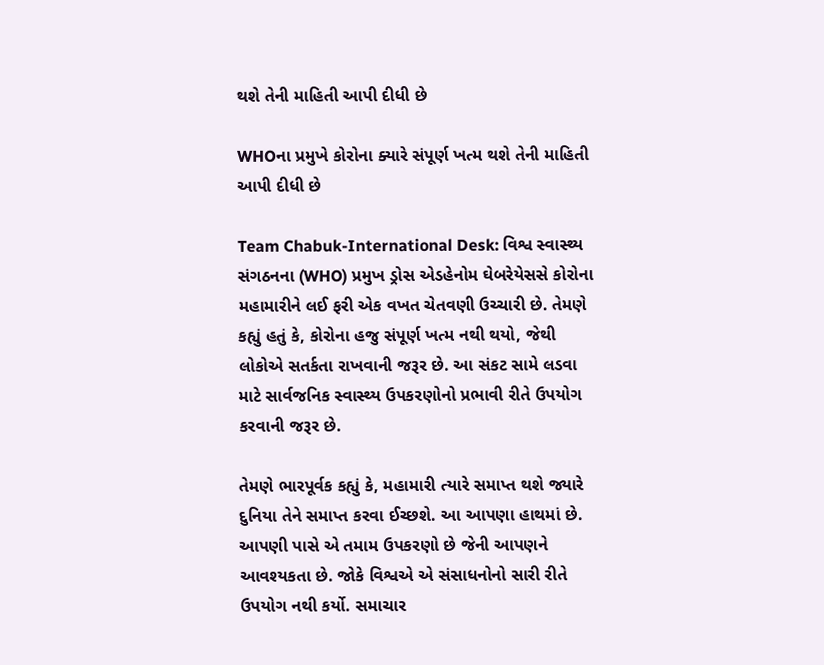થશે તેની માહિતી આપી દીધી છે

WHOના પ્રમુખે કોરોના ક્યારે સંપૂર્ણ ખત્મ થશે તેની માહિતી આપી દીધી છે

Team Chabuk-International Desk: વિશ્વ સ્વાસ્થ્ય સંગઠનના (WHO) પ્રમુખ ડ્રોસ એડહેનોમ ઘેબરેયેસસે કોરોના મહામારીને લઈ ફરી એક વખત ચેતવણી ઉચ્ચારી છે. તેમણે કહ્યું હતું કે, કોરોના હજુ સંપૂર્ણ ખત્મ નથી થયો, જેથી લોકોએ સતર્કતા રાખવાની જરૂર છે. આ સંકટ સામે લડવા માટે સાર્વજનિક સ્વાસ્થ્ય ઉપકરણોનો પ્રભાવી રીતે ઉપયોગ કરવાની જરૂર છે.

તેમણે ભારપૂર્વક કહ્યું કે, મહામારી ત્યારે સમાપ્ત થશે જ્યારે દુનિયા તેને સમાપ્ત કરવા ઈચ્છશે. આ આપણા હાથમાં છે. આપણી પાસે એ તમામ ઉપકરણો છે જેની આપણને આવશ્યકતા છે. જોકે વિશ્વએ એ સંસાધનોનો સારી રીતે ઉપયોગ નથી કર્યો. સમાચાર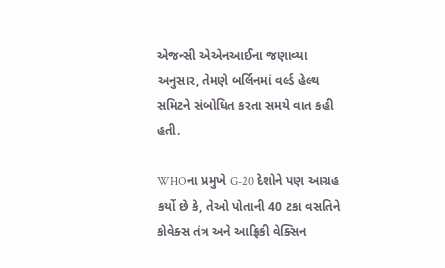એજન્સી એએનઆઈના જણાવ્યા અનુસાર, તેમણે બર્લિનમાં વર્લ્ડ હેલ્થ સમિટને સંબોધિત કરતા સમયે વાત કહી હતી.

WHOના પ્રમુખે G-20 દેશોને પણ આગ્રહ કર્યો છે કે, તેઓ પોતાની 40 ટકા વસતિને કોવેક્સ તંત્ર અને આફ્રિકી વેક્સિન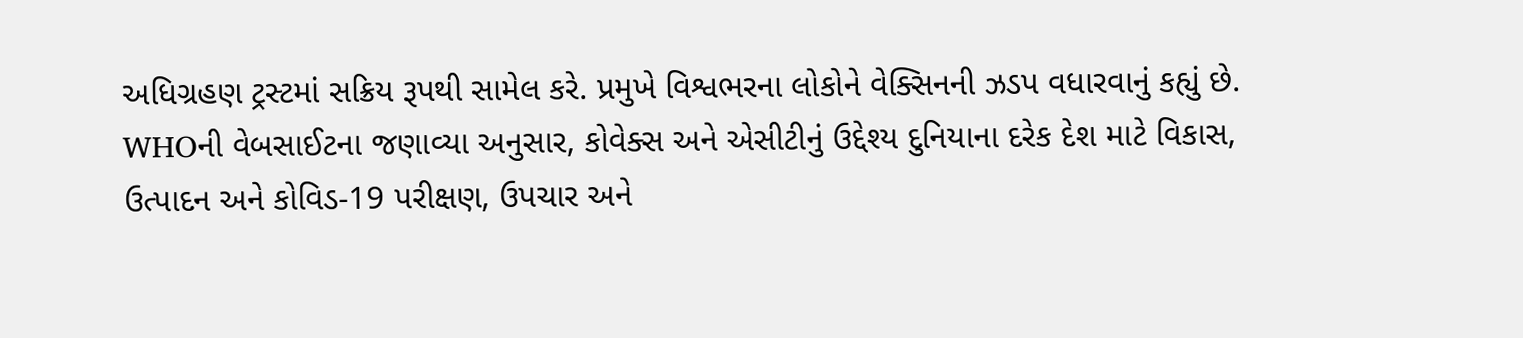અધિગ્રહણ ટ્રસ્ટમાં સક્રિય રૂપથી સામેલ કરે. પ્રમુખે વિશ્વભરના લોકોને વેક્સિનની ઝડપ વધારવાનું કહ્યું છે. WHOની વેબસાઈટના જણાવ્યા અનુસાર, કોવેક્સ અને એસીટીનું ઉદ્દેશ્ય દુનિયાના દરેક દેશ માટે વિકાસ, ઉત્પાદન અને કોવિડ-19 પરીક્ષણ, ઉપચાર અને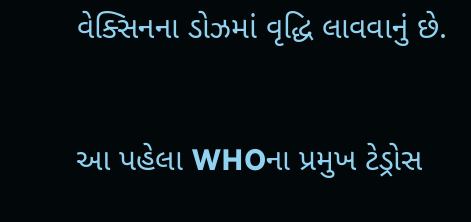વેક્સિનના ડોઝમાં વૃદ્ધિ લાવવાનું છે.

આ પહેલા WHOના પ્રમુખ ટેડ્રોસ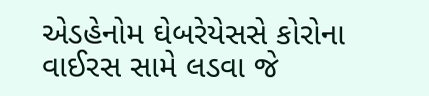એડહેનોમ ઘેબરેયેસસે કોરોના વાઈરસ સામે લડવા જે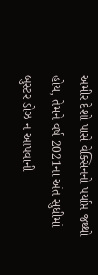અમીર દેશો પાસે વેક્સિનનો પર્યાપ્ત જથ્થો હોય, તેમને વર્ષ 2021ના અંત સુધીમાં બુસ્ટર ડોઝ ન આપવાની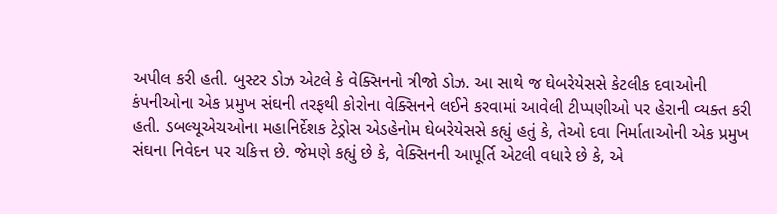અપીલ કરી હતી. બુસ્ટર ડોઝ એટલે કે વેક્સિનનો ત્રીજો ડોઝ. આ સાથે જ ઘેબરેયેસસે કેટલીક દવાઓની કંપનીઓના એક પ્રમુખ સંઘની તરફથી કોરોના વેક્સિનને લઈને કરવામાં આવેલી ટીપ્પણીઓ પર હેરાની વ્યક્ત કરી હતી. ડબલ્યૂએચઓના મહાનિર્દેશક ટેડ્રોસ એડહેનોમ ઘેબરેયેસસે કહ્યું હતું કે, તેઓ દવા નિર્માતાઓની એક પ્રમુખ સંઘના નિવેદન પર ચકિત્ત છે. જેમણે કહ્યું છે કે, વેક્સિનની આપૂર્તિ એટલી વધારે છે કે, એ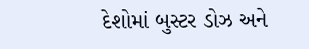દેશોમાં બુસ્ટર ડોઝ અને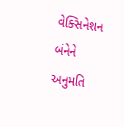વેક્સિનેશન બંનેને અનુમતિ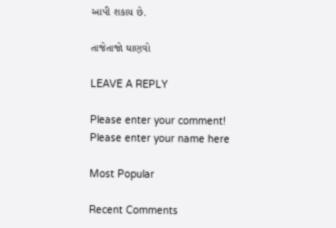આપી શકાય છે.

તાજેતાજો ઘાણવો

LEAVE A REPLY

Please enter your comment!
Please enter your name here

Most Popular

Recent Comments